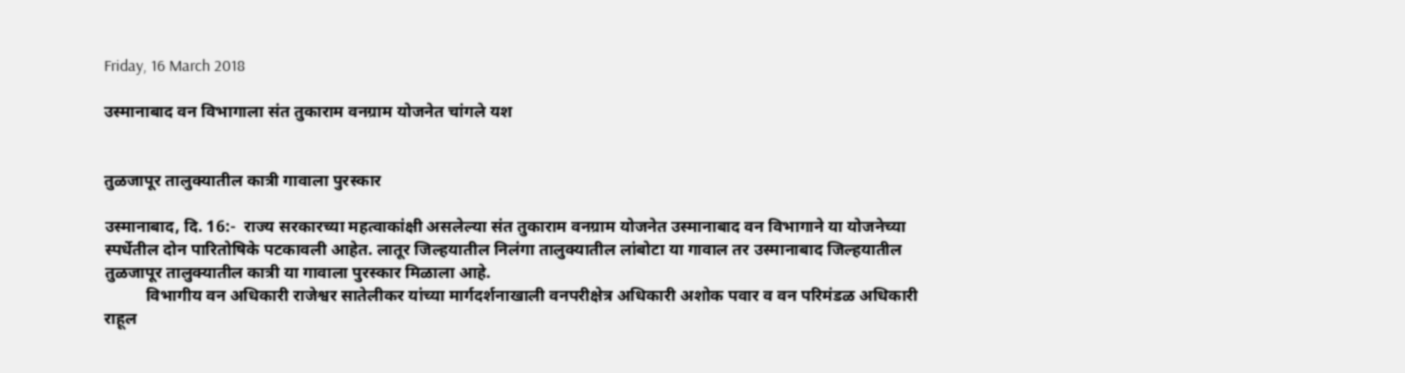Friday, 16 March 2018

उस्मानाबाद वन विभागाला संत तुकाराम वनग्राम योजनेत चांगले यश


तुळजापूर तालुक्यातील कात्री गावाला पुरस्कार

उस्मानाबाद, दि. 16:-  राज्य सरकारच्या महत्वाकांक्षी असलेल्या संत तुकाराम वनग्राम योजनेत उस्मानाबाद वन विभागाने या योजनेच्या स्पर्धेतील दोन पारितोषिके पटकावली आहेत. लातूर जिल्हयातील निलंगा तालुक्यातील लांबोटा या गावाल तर उस्मानाबाद जिल्हयातील तुळजापूर तालुक्यातील कात्री या गावाला पुरस्कार मिळाला आहे.
          विभागीय वन अधिकारी राजेश्वर सातेलीकर यांच्या मार्गदर्शनाखाली वनपरीक्षेत्र अधिकारी अशोक पवार व वन परिमंडळ अधिकारी राहूल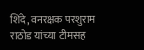शिंदे, वनरक्षक परशुराम राठोड यांच्या टीमसह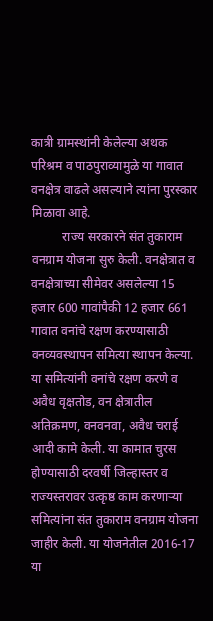कात्री ग्रामस्थांनी केलेल्या अथक परिश्रम व पाठपुराव्यामुळे या गावात वनक्षेत्र वाढले असल्याने त्यांना पुरस्कार मिळावा आहे.
          राज्य सरकारने संत तुकाराम वनग्राम योजना सुरु केली. वनक्षेत्रात व वनक्षेत्राच्या सीमेवर असलेल्या 15 हजार 600 गावांपैकी 12 हजार 661 गावात वनांचे रक्षण करण्यासाठी वनव्यवस्थापन समित्या स्थापन केल्या. या समित्यांनी वनांचे रक्षण करणे व अवैध वृक्षतोड, वन क्षेत्रातील अतिक्रमण, वनवनवा, अवैध चराई आदी कामे केली. या कामात चुरस होण्यासाठी दरवर्षी जिल्हास्तर व राज्यस्तरावर उत्कृष्ठ काम करणाऱ्या समित्यांना संत तुकाराम वनग्राम योजना जाहीर केली. या योजनेतील 2016-17 या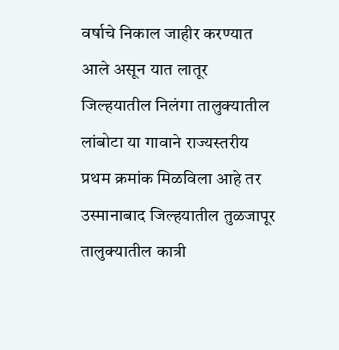वर्षाचे निकाल जाहीर करण्यात आले असून यात लातूर जिल्हयातील निलंगा तालुक्यातील लांबोटा या गावाने राज्यस्तरीय प्रथम क्रमांक मिळविला आहे तर उस्मानाबाद जिल्हयातील तुळजापूर तालुक्यातील कात्री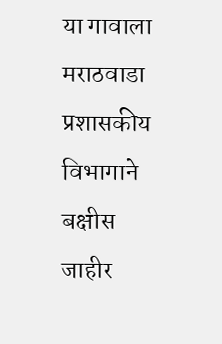या गावाला मराठवाडा प्रशासकीय विभागाने बक्षीस जाहीर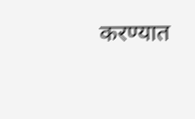करण्यात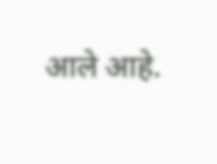आले आहे.